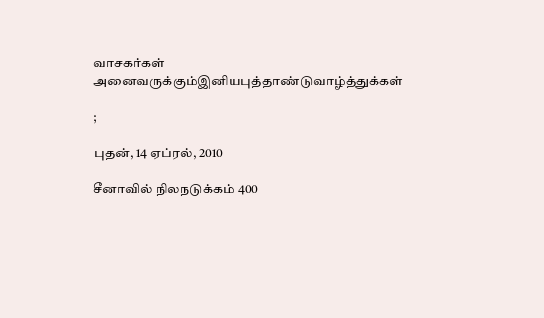வாசகர்கள் அனைவருக்கும்இனியபுத்தாண்டுவாழ்த்துக்கள்

;

புதன், 14 ஏப்ரல், 2010

சீனாவில் நிலநடுக்கம் 400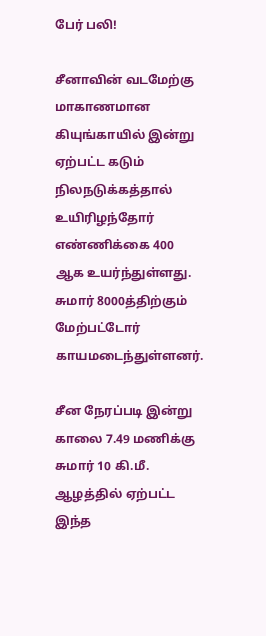பேர் பலி!

சீனாவின் வடமேற்கு மாகாணமான கியுங்காயில் இன்று ஏற்பட்ட கடும் நிலநடுக்கத்தால் உயிரிழந்தோர் எண்ணிக்கை 400 ஆக உயர்ந்துள்ளது. சுமார் 8000த்திற்கும் மேற்பட்டோர் காயமடைந்துள்ளனர்.

சீன நேரப்படி இன்று காலை 7.49 மணிக்கு சுமார் 10 கி.மீ. ஆழத்தில் ஏற்பட்ட இந்த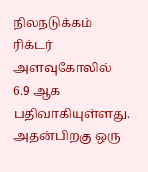நிலநடுக்கம் ரிக்டர் அளவுகோலில் 6.9 ஆக பதிவாகியுள்ளது.
அதன்பிறகு ஒரு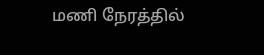மணி நேரத்தில்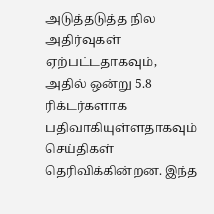அடுத்தடுத்த நில அதிர்வுகள் ஏற்பட்டதாகவும், அதில் ஒன்று 5.8 ரிக்டர்களாக பதிவாகியுள்ளதாகவும் செய்திகள் தெரிவிக்கின்றன. இந்த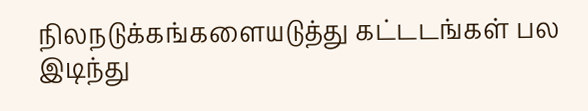நிலநடுக்கங்களையடுத்து கட்டடங்கள் பல இடிந்து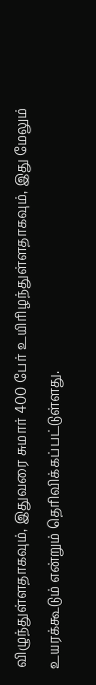விழுந்துள்ளதாகவும், இதுவரை சுமார் 400 பேர் உயிரிழந்துள்ளதாகவும், இது மேலும் உயரக்கூடும் என்றும் தெரிவிக்கப்பட்டுள்ளது.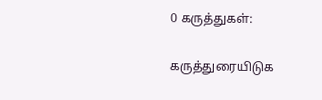0 கருத்துகள்:

கருத்துரையிடுக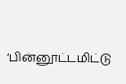‘பின்னூட்டமிட்டு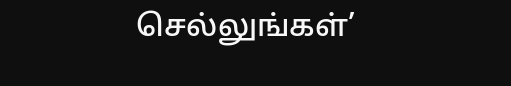செல்லுங்கள்’